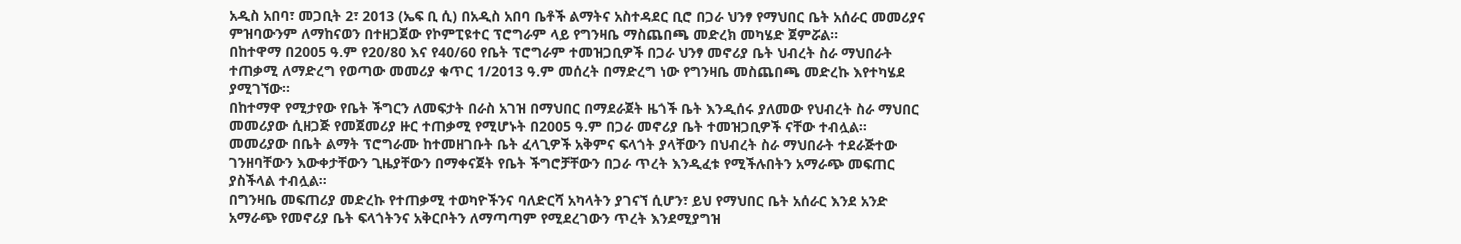አዲስ አበባ፣ መጋቢት 2፣ 2013 (ኤፍ ቢ ሲ) በአዲስ አበባ ቤቶች ልማትና አስተዳደር ቢሮ በጋራ ህንፃ የማህበር ቤት አሰራር መመሪያና ምዝባውንም ለማከናወን በተዘጋጀው የኮምፒዩተር ፕሮግራም ላይ የግንዛቤ ማስጨበጫ መድረክ መካሄድ ጀምሯል፡፡
በከተዋማ በ2005 ዓ.ም የ20/80 እና የ40/60 የቤት ፕሮግራም ተመዝጋቢዎች በጋራ ህንፃ መኖሪያ ቤት ህብረት ስራ ማህበራት ተጠቃሚ ለማድረግ የወጣው መመሪያ ቁጥር 1/2013 ዓ.ም መሰረት በማድረግ ነው የግንዛቤ መስጨበጫ መድረኩ እየተካሄደ ያሚገኘው፡፡
በከተማዋ የሚታየው የቤት ችግርን ለመፍታት በራስ አገዝ በማህበር በማደራጀት ዜጎች ቤት እንዲሰሩ ያለመው የህብረት ስራ ማህበር መመሪያው ሲዘጋጅ የመጀመሪያ ዙር ተጠቃሚ የሚሆኑት በ2005 ዓ.ም በጋራ መኖሪያ ቤት ተመዝጋቢዎች ናቸው ተብሏል፡፡
መመሪያው በቤት ልማት ፕሮግራሙ ከተመዘገቡት ቤት ፈላጊዎች አቅምና ፍላጎት ያላቸውን በህብረት ስራ ማህበራት ተደራጅተው ገንዘባቸውን እውቀታቸውን ጊዜያቸውን በማቀናጀት የቤት ችግሮቻቸውን በጋራ ጥረት እንዲፈቱ የሚችሉበትን አማራጭ መፍጠር ያስችላል ተብሏል፡፡
በግንዛቤ መፍጠሪያ መድረኩ የተጠቃሚ ተወካዮችንና ባለድርሻ አካላትን ያገናኘ ሲሆን፣ ይህ የማህበር ቤት አሰራር እንደ አንድ አማራጭ የመኖሪያ ቤት ፍላጎትንና አቅርቦትን ለማጣጣም የሚደረገውን ጥረት እንደሚያግዝ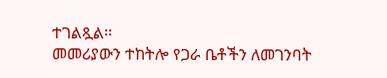ተገልጿል፡፡
መመሪያውን ተከትሎ የጋራ ቤቶችን ለመገንባት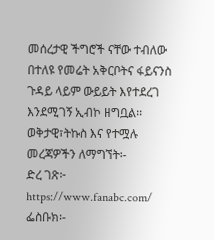መሰረታዊ ችግሮች ናቸው ተብለው በተለዩ የመሬት አቅርቦትና ፋይናንስ ጉዳይ ላይም ውይይት እየተደረገ እንደሚገኝ ኢብኮ ዘግቧል፡፡
ወቅታዊ፣ትኩስ እና የተሟሉ መረጃዎችን ለማግኘት፡-
ድረ ገጽ፦ https://www.fanabc.com/
ፌስቡክ፡-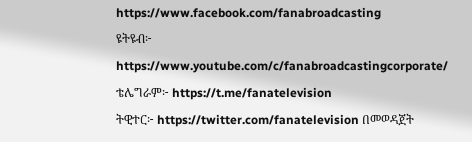https://www.facebook.com/fanabroadcasting
ዩትዩብ፦ https://www.youtube.com/c/fanabroadcastingcorporate/
ቴሌግራም፦ https://t.me/fanatelevision
ትዊተር፦ https://twitter.com/fanatelevision በመወዳጀት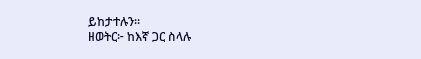ይከታተሉን፡፡
ዘወትር፦ ከእኛ ጋር ስላሉ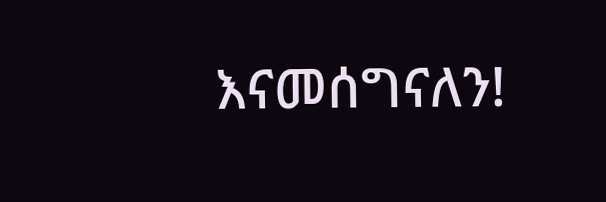እናመሰግናለን!